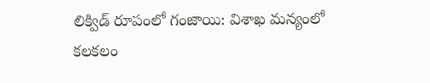లిక్విడ్ రూపంలో గంజాయి: విశాఖ మన్యంలో కలకలం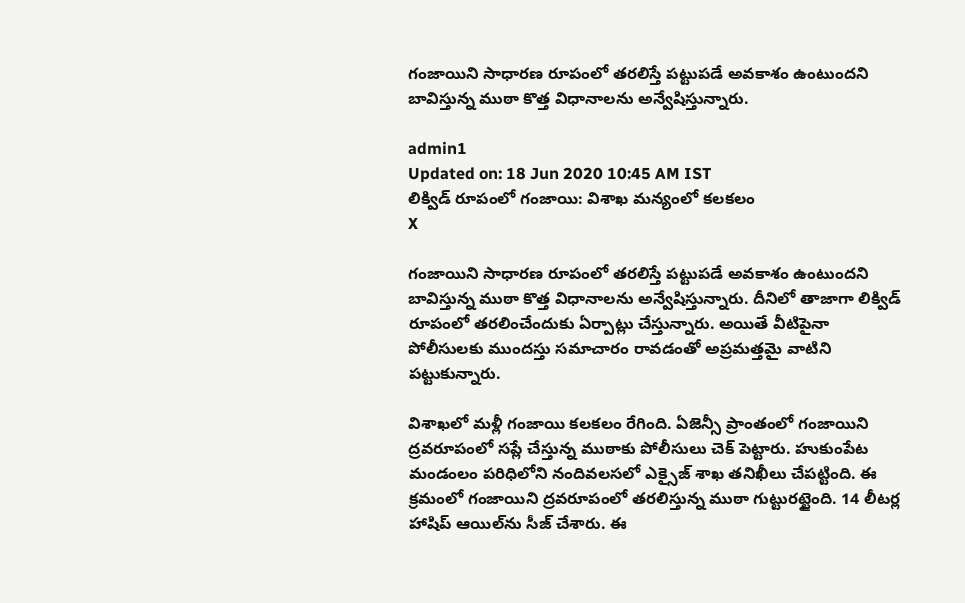గంజాయిని సాధారణ రూపంలో తరలిస్తే పట్టుపడే అవకాశం ఉంటుందని బావిస్తున్న ముఠా కొత్త విధానాలను అన్వేషిస్తున్నారు.

admin1
Updated on: 18 Jun 2020 10:45 AM IST
లిక్విడ్ రూపంలో గంజాయి: విశాఖ మన్యంలో కలకలం
X

గంజాయిని సాధారణ రూపంలో తరలిస్తే పట్టుపడే అవకాశం ఉంటుందని బావిస్తున్న ముఠా కొత్త విధానాలను అన్వేషిస్తున్నారు. దీనిలో తాజాగా లిక్విడ్ రూపంలో తరలించేందుకు ఏర్పాట్లు చేస్తున్నారు. అయితే వీటిపైనా పోలీసులకు ముందస్తు సమాచారం రావడంతో అప్రమత్తమై వాటిని పట్టుకున్నారు.

విశాఖలో మళ్లీ గంజాయి కలకలం రేగింది. ఏజెన్సీ ప్రాంతంలో గంజాయిని ద్రవరూపంలో సప్లే చేస్తున్న ముఠాకు పోలీసులు చెక్ పెట్టారు. హుకుంపేట మండంలం పరిధిలోని నందివలసలో ఎక్సైజ్‌ శాఖ తనిఖీలు చేపట్టింది. ఈ క్రమంలో గంజాయిని ద్రవరూపంలో తరలిస్తున్న ముఠా గుట్టురట్టైంది. 14 లీటర్ల హాషిప్‌ ఆయిల్‌ను సీజ్‌ చేశారు. ఈ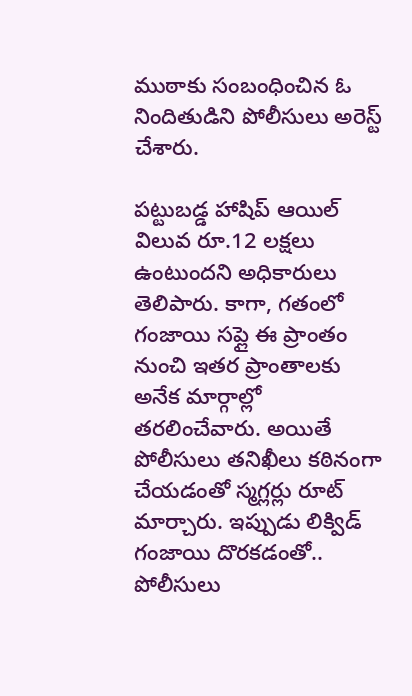ముఠాకు సంబంధించిన ఓ నిందితుడిని పోలీసులు అరెస్ట్ చేశారు.

పట్టుబడ్డ హాషిప్ ఆయిల్ విలువ రూ.12 లక్షలు ఉంటుందని అధికారులు తెలిపారు. కాగా, గతంలో గంజాయి సప్లై ఈ ప్రాంతం నుంచి ఇతర ప్రాంతాలకు అనేక మార్గాల్లో తరలించేవారు. అయితే పోలీసులు తనిఖీలు కఠినంగా చేయడంతో స్మగ్లర్లు రూట్ మార్చారు. ఇప్పుడు లిక్విడ్ గంజాయి దొరకడంతో.. పోలీసులు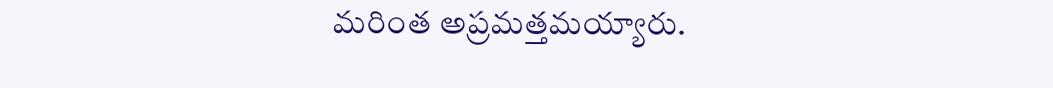మరింత అప్రమత్తమయ్యారు.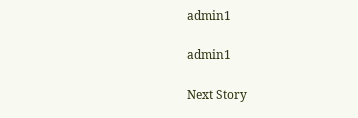admin1

admin1

Next Story